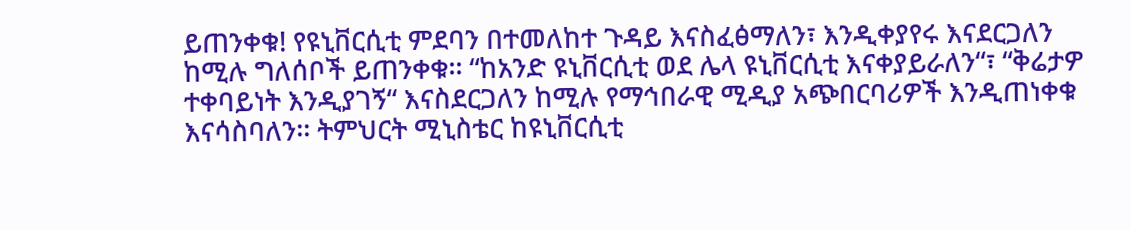ይጠንቀቁ! የዩኒቨርሲቲ ምደባን በተመለከተ ጉዳይ እናስፈፅማለን፣ እንዲቀያየሩ እናደርጋለን ከሚሉ ግለሰቦች ይጠንቀቁ፡፡ “ከአንድ ዩኒቨርሲቲ ወደ ሌላ ዩኒቨርሲቲ እናቀያይራለን“፣ “ቅሬታዎ ተቀባይነት እንዲያገኝ“ እናስደርጋለን ከሚሉ የማኅበራዊ ሚዲያ አጭበርባሪዎች እንዲጠነቀቁ እናሳስባለን፡፡ ትምህርት ሚኒስቴር ከዩኒቨርሲቲ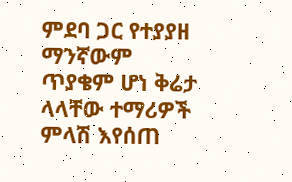ምደባ ጋር የተያያዘ ማንኛውም ጥያቄም ሆነ ቅሬታ ላላቸው ተማሪዎች ምላሽ እየሰጠ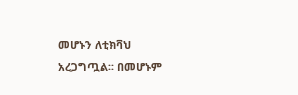መሆኑን ለቲክቫህ አረጋግጧል፡፡ በመሆኑም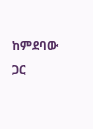ከምደባው ጋር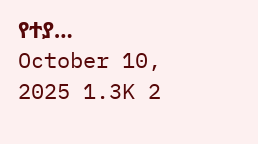የተያ…
October 10, 2025 1.3K 2